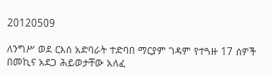20120509

ለንግሥ ወደ ርእሰ አድባራት ተድባበ ማርያም ገዳም የተጓዙ 17 ሰዎች በመኪና አደጋ ሕይወታቸው አለፈ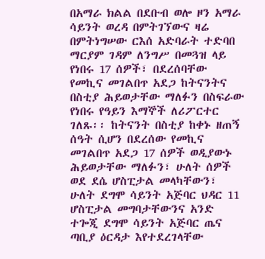በአማራ ክልል በደቡብ ወሎ ዞን አማራ ሳይንት ወረዳ በምትገኘውና ዛሬ በምትነግሠው ርእሰ አድባራት ተድባበ ማርያም ገዳም ለንግሥ በመጓዝ ላይ የነበሩ 17 ሰዎች፣ በደረሰባቸው የመኪና መገልበጥ አደጋ ከትናንትና በስቲያ ሕይወታቸው ማለፉን በስፍራው የነበሩ የዓይን እማኞች ለሪፖርተር ገለጹ፡፡ ከትናንት በስቲያ ከቀኑ ዘጠኝ ሰዓት ሲሆን በደረሰው የመኪና መገልበጥ አደጋ 17 ሰዎች ወዲያውኑ ሕይወታቸው ማለፉን፣ ሁለት ሰዎች ወደ ደሴ ሆስፒታል መላካቸውን፣ ሁለት ደግሞ ሳይንት አጅባር ህዳር 11 ሆስፒታል መግባታቸውንና አንድ ተጐጂ ደግሞ ሳይንት አጅባር ጤና ጣቢያ ዕርዳታ እየተደረገላቸው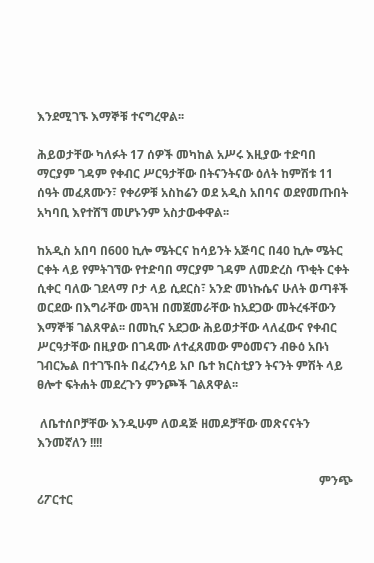እንደሚገኙ እማኞቹ ተናግረዋል፡፡

ሕይወታቸው ካለፉት 17 ሰዎች መካከል አሥሩ እዚያው ተድባበ ማርያም ገዳም የቀብር ሥርዓታቸው በትናንትናው ዕለት ከምሽቱ 11 ሰዓት መፈጸሙን፣ የቀሪዎቹ አስከሬን ወደ አዲስ አበባና ወደየመጡበት አካባቢ እየተሸኘ መሆኑንም አስታውቀዋል፡፡

ከአዲስ አበባ በ600 ኪሎ ሜትርና ከሳይንት አጅባር በ40 ኪሎ ሜትር ርቀት ላይ የምትገኘው የተድባበ ማርያም ገዳም ለመድረስ ጥቂት ርቀት ሲቀር ባለው ገደላማ ቦታ ላይ ሲደርስ፣ አንድ መነኩሴና ሁለት ወጣቶች ወርደው በእግራቸው መጓዝ በመጀመራቸው ከአደጋው መትረፋቸውን እማኞቹ ገልጸዋል፡፡ በመኪና አደጋው ሕይወታቸው ላለፈውና የቀብር ሥርዓታቸው በዚያው በገዳሙ ለተፈጸመው ምዕመናን ብፁዕ አቡነ ገብርኤል በተገኙበት በፈረንሳይ አቦ ቤተ ክርስቲያን ትናንት ምሽት ላይ ፀሎተ ፍትሐት መደረጉን ምንጮች ገልጸዋል፡፡

 ለቤተሰቦቻቸው እንዲሁም ለወዳጅ ዘመዶቻቸው መጽናናትን እንመኛለን !!!!

                                                                                              ምንጭ ሪፖርተር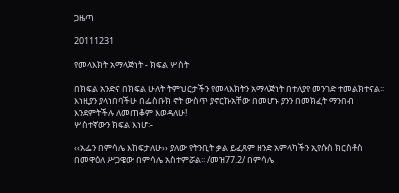ጋዜጣ

20111231

የመላእክት አማላጅነት - ክፍል ሦስት

በክፍል አንድና በክፍል ሁለት ትምህርታችን የመላእክትን አማላጅነት በተለያየ መንገድ ተመልክተናል፡፡ እነዚያን ያላነበባችሁ በፌስቡክ ኖት ውስጥ ያኖርኩአቸው በመሆኑ ያንን በመክፈት ማንበብ እንደምትችሉ ለመጠቆም እወዳለሁ!
ሦስተኛውን ክፍል እነሆ፡-

‹‹አፌን በምሳሌ እከፍታለሁ›› ያለው የትንቢት ቃል ይፈጸም ዘንድ አምላካችን ኢየሱስ ክርስቶስ በመዋዕለ ሥጋዌው በምሳሌ አስተምሯል፡፡ /መዝ77.2/ በምሳሌ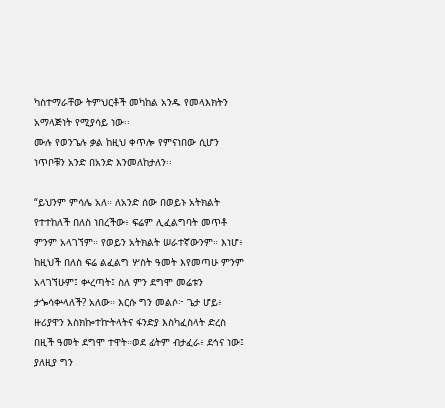ካስተማራቸው ትምህርቶች መካከል አንዱ የመላእክትን አማላጅነት የሚያሳይ ነው፡፡
ሙሉ የወንጌሉ ቃል ከዚህ ቀጥሎ የምናነበው ሲሆን ነጥቦቹን አንድ በአንድ እንመለከታለን፡፡

“ይህንም ምሳሌ አለ። ለአንድ ሰው በወይኑ አትክልት የተተከለች በለስ ነበረችው፥ ፍሬም ሊፈልግባት መጥቶ ምንም አላገኘም። የወይን አትክልት ሠራተኛውንም። እነሆ፥ ከዚህች በለስ ፍሬ ልፈልግ ሦስት ዓመት እየመጣሁ ምንም አላገኘሁም፤ ቍረጣት፤ ስለ ምን ደግሞ መሬቱን ታጐሳቍላለች? አለው። እርሱ ግን መልሶ፦ ጌታ ሆይ፥ ዙሪያዋን እስክኰተኵትላትና ፋንድያ እስካፈስላት ድረስ በዚች ዓመት ደግሞ ተዋት።ወደ ፊትም ብታፈራ፥ ደኅና ነው፤ ያለዚያ ግን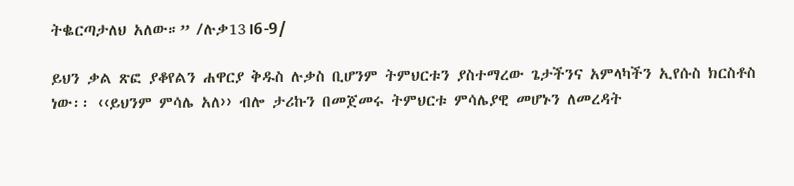ትቈርጣታለህ አለው።” /ሉቃ13।6-9/

ይህን ቃል ጽፎ ያቆየልን ሐዋርያ ቅዱስ ሉቃስ ቢሆንም ትምህርቱን ያስተማረው ጌታችንና አምላካችን ኢየሱስ ክርስቶስ ነው፡፡ ‹‹ይህንም ምሳሌ አለ›› ብሎ ታሪኩን በመጀመሩ ትምህርቱ ምሳሌያዊ መሆኑን ለመረዳት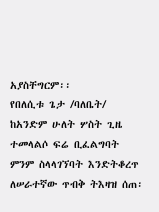አያስቸግርም፡፡
የበለሲቱ ጌታ /ባለቤት/ ከአንድም ሁለት ሦስት ጊዜ ተመላልሶ ፍሬ ቢፈልግባት ምንም ስላላገኘባት እንድትቆረጥ ለሠራተኛው ጥብቅ ትእዛዝ ሰጠ፡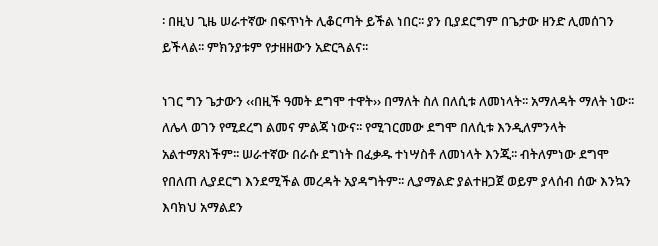፡ በዚህ ጊዜ ሠራተኛው በፍጥነት ሊቆርጣት ይችል ነበር፡፡ ያን ቢያደርግም በጌታው ዘንድ ሊመሰገን ይችላል፡፡ ምክንያቱም የታዘዘውን አድርጓልና፡፡

ነገር ግን ጌታውን ‹‹በዚች ዓመት ደግሞ ተዋት›› በማለት ስለ በለሲቱ ለመነላት፡፡ አማለዳት ማለት ነው፡፡ ለሌላ ወገን የሚደረግ ልመና ምልጃ ነውና፡፡ የሚገርመው ደግሞ በለሲቱ እንዲለምንላት አልተማጸነችም፡፡ ሠራተኛው በራሱ ደግነት በፈቃዱ ተነሣስቶ ለመነላት እንጂ፡፡ ብትለምነው ደግሞ የበለጠ ሊያደርግ እንደሚችል መረዳት አያዳግትም፡፡ ሊያማልድ ያልተዘጋጀ ወይም ያላሰብ ሰው እንኳን እባክህ አማልደን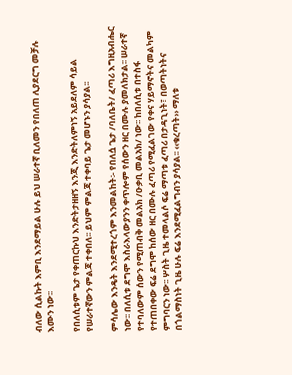ብለው ሲልኩት እምቢ እንደማይል ሁሉ ይህ ሠራተኛ ቢለመን የበለጠ ሊያደርግ መቻሉ እሙን ነው፡፡

የበለሲቱም ጌታ የቀጠርኩህ እንድትታዘዘኝ እንጂ እንድትለምነኝ አይደለም ሳይል የሠራተኛውን ምልጃ ተቀበለ፡፡ ይህም ምልጃ ተቀባይ ጌታ መሆኑን ያሳያል፡፡

ምሳሌው እንዴት እንደሚተረጎም እንመልከት፡- የበለሷ ጌታ /ባለቤት/ ፈጣሪ እግዚአብሔር ነው፡፡ በለሲቱ ደግሞ እስራእላውያንን ቀጥሎም የሰውን ዘር በሙሉ ያመለክታል፡፡ ሠራተኛ የተባለውም ሰውን የሚጠብቅ መልአክ /ዑቃቢ መልአክ/ ነው፡፡ ከበለሲቱ በተስፋ የተጠበቀው ፍሬ ደግሞ ከሰው ዘር በሙሉ ፈጣሪ የሚፈልገው የቀና ሃይማኖትና መልካም ምግባርን ነው፡፡ ሦስት ጊዜ ተመላልሶ ፍሬ ማጣቱ ፈጣሪ በታዳጊነት፣ በወጣትነትና በጎልማስነት ጊዜ ሁሉ ፍሬ እንደሚፈልግብን ያሳያል፡፡ ‹‹ቁረጣት›› ማለቱ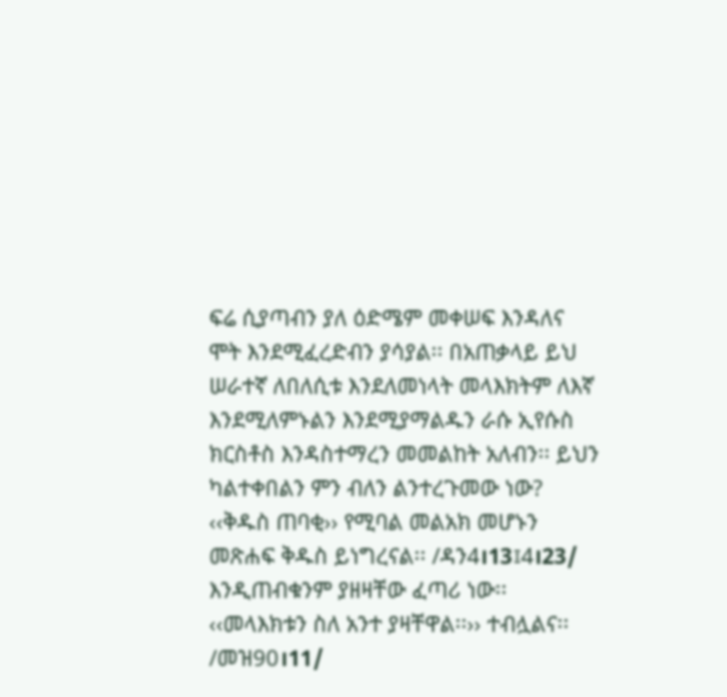ፍሬ ሲያጣብን ያለ ዕድሜም መቀሠፍ እንዳለና ሞት እንደሚፈረድብን ያሳያል፡፡ በአጠቃላይ ይህ ሠራተኛ ለበለሲቱ እንደለመነላት መላእክትም ለእኛ እንደሚለምኑልን እንደሚያማልዱን ራሱ ኢየሱስ ክርስቶስ እንዳስተማረን መመልከት አለብን፡፡ ይህን ካልተቀበልን ምን ብለን ልንተረጉመው ነው? ‹‹ቅዱስ ጠባቂ›› የሚባል መልአክ መሆኑን መጽሐፍ ቅዱስ ይነግረናል፡፡ /ዳን4।13፤4।23/ እንዲጠብቁንም ያዘዛቸው ፈጣሪ ነው፡፡ ‹‹መላእክቱን ስለ አንተ ያዛቸዋል፡፡›› ተብሏልና፡፡ /መዝ90।11/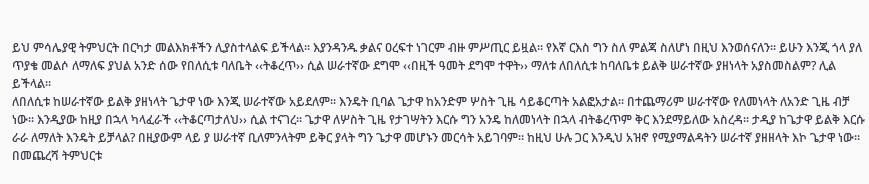ይህ ምሳሌያዊ ትምህርት በርካታ መልእክቶችን ሊያስተላልፍ ይችላል፡፡ እያንዳንዱ ቃልና ዐረፍተ ነገርም ብዙ ምሥጢር ይዟል፡፡ የእኛ ርእስ ግን ስለ ምልጃ ስለሆነ በዚህ እንወሰናለን፡፡ ይሁን እንጂ ጎላ ያለ ጥያቄ መልሶ ለማለፍ ያህል አንድ ሰው የበለሲቱ ባለቤት ‹‹ትቆረጥ›› ሲል ሠራተኛው ደግሞ ‹‹በዚች ዓመት ደግሞ ተዋት›› ማለቱ ለበለሲቱ ከባለቤቱ ይልቅ ሠራተኛው ያዘነላት አያስመስልም? ሊል ይችላል፡፡
ለበለሲቱ ከሠራተኛው ይልቅ ያዘነላት ጌታዋ ነው እንጂ ሠራተኛው አይደለም፡፡ እንዴት ቢባል ጌታዋ ከአንድም ሦስት ጊዜ ሳይቆርጣት አልፎአታል፡፡ በተጨማሪም ሠራተኛው የለመነላት ለአንድ ጊዜ ብቻ ነው፡፡ እንዲያው ከዚያ በኋላ ካላፈራች ‹‹ትቆርጣታለህ›› ሲል ተናገረ፡፡ ጌታዋ ለሦስት ጊዜ የታገሣትን እርሱ ግን አንዴ ከለመነላት በኋላ ብትቆረጥም ቅር እንደማይለው አስረዳ፡፡ ታዲያ ከጌታዋ ይልቅ እርሱ ራራ ለማለት እንዴት ይቻላል? በዚያውም ላይ ያ ሠራተኛ ቢለምንላትም ይቅር ያላት ግን ጌታዋ መሆኑን መርሳት አይገባም፡፡ ከዚህ ሁሉ ጋር እንዲህ አዝኖ የሚያማልዳትን ሠራተኛ ያዘዘላት እኮ ጌታዋ ነው፡፡ በመጨረሻ ትምህርቱ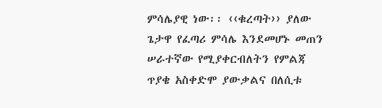ምሳሌያዊ ነው፡፡ ‹‹ቁረጣት›› ያለው ጌታዋ የፈጣሪ ምሳሌ እንደመሆኑ መጠን ሠራተኛው የሚያቀርብለትን የምልጃ ጥያቄ አስቀድሞ ያውቃልና በለሲቱ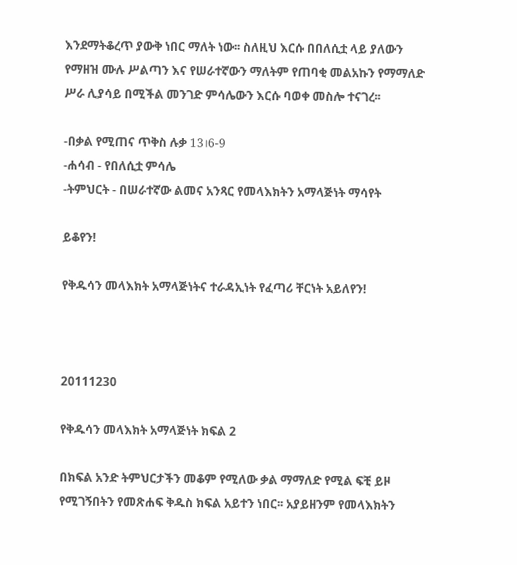እንደማትቆረጥ ያውቅ ነበር ማለት ነው፡፡ ስለዚህ እርሱ በበለሲቷ ላይ ያለውን የማዘዝ ሙሉ ሥልጣን እና የሠራተኛውን ማለትም የጠባቂ መልአኩን የማማለድ ሥራ ሊያሳይ በሚችል መንገድ ምሳሌውን እርሱ ባወቀ መስሎ ተናገረ፡፡

-በቃል የሚጠና ጥቅስ ሉቃ 13।6-9
-ሐሳብ - የበለሲቷ ምሳሌ
-ትምህርት - በሠራተኛው ልመና አንጻር የመላእክትን አማላጅነት ማሳየት

ይቆየን!

የቅዱሳን መላእክት አማላጅነትና ተራዳኢነት የፈጣሪ ቸርነት አይለየን!



20111230

የቅዱሳን መላእክት አማላጅነት ክፍል 2

በክፍል አንድ ትምህርታችን መቆም የሚለው ቃል ማማለድ የሚል ፍቺ ይዞ የሚገኝበትን የመጽሐፍ ቅዱስ ክፍል አይተን ነበር፡፡ አያይዘንም የመላእክትን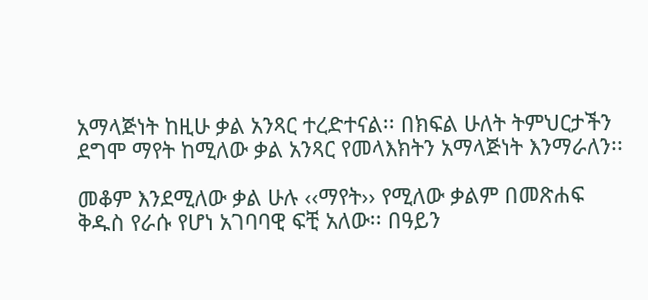አማላጅነት ከዚሁ ቃል አንጻር ተረድተናል፡፡ በክፍል ሁለት ትምህርታችን ደግሞ ማየት ከሚለው ቃል አንጻር የመላእክትን አማላጅነት እንማራለን፡፡

መቆም እንደሚለው ቃል ሁሉ ‹‹ማየት›› የሚለው ቃልም በመጽሐፍ ቅዱስ የራሱ የሆነ አገባባዊ ፍቺ አለው፡፡ በዓይን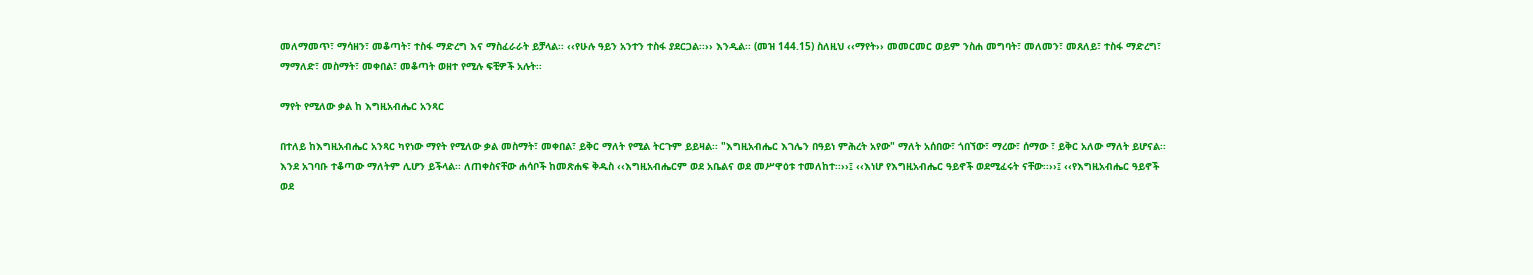መለማመጥ፣ ማሳዘን፣ መቆጣት፣ ተስፋ ማድረግ እና ማስፈራራት ይቻላል፡፡ ‹‹የሁሉ ዓይን አንተን ተስፋ ያደርጋል፡፡›› እንዲል፡፡ (መዝ 144.15) ስለዚህ ‹‹ማየት›› መመርመር ወይም ንስሐ መግባት፣ መለመን፣ መጸለይ፣ ተስፋ ማድረግ፣ ማማለድ፣ መስማት፣ መቀበል፣ መቆጣት ወዘተ የሚሉ ፍቺዎች አሉት፡፡

ማየት የሚለው ቃል ከ እግዚአብሔር አንጻር

በተለይ ከእግዚአብሔር አንጻር ካየነው ማየት የሚለው ቃል መስማት፣ መቀበል፣ ይቅር ማለት የሚል ትርጉም ይይዛል፡፡ "እግዚአብሔር እገሌን በዓይነ ምሕረት አየው" ማለት አሰበው፣ ጎበኘው፣ ማረው፣ ሰማው ፣ ይቅር አለው ማለት ይሆናል፡፡ እንደ አገባቡ ተቆጣው ማለትም ሊሆን ይችላል፡፡ ለጠቀስናቸው ሐሳቦች ከመጽሐፍ ቅዱስ ‹‹እግዚአብሔርም ወደ አቤልና ወደ መሥዋዕቱ ተመለከተ፡፡››፤ ‹‹እነሆ የእግዚአብሔር ዓይኖች ወደሚፈሩት ናቸው፡፡››፤ ‹‹የእግዚአብሔር ዓይኖች ወደ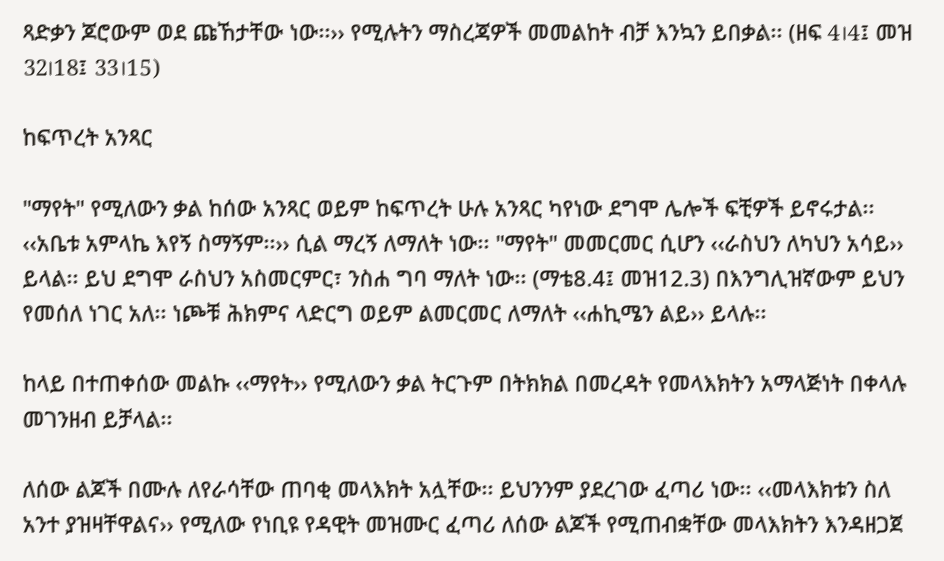ጻድቃን ጆሮውም ወደ ጩኸታቸው ነው፡፡›› የሚሉትን ማስረጃዎች መመልከት ብቻ እንኳን ይበቃል፡፡ (ዘፍ 4।4፤ መዝ 32।18፤ 33।15)

ከፍጥረት አንጻር

"ማየት" የሚለውን ቃል ከሰው አንጻር ወይም ከፍጥረት ሁሉ አንጻር ካየነው ደግሞ ሌሎች ፍቺዎች ይኖሩታል፡፡ ‹‹አቤቱ አምላኬ እየኝ ስማኝም፡፡›› ሲል ማረኝ ለማለት ነው፡፡ "ማየት" መመርመር ሲሆን ‹‹ራስህን ለካህን አሳይ›› ይላል፡፡ ይህ ደግሞ ራስህን አስመርምር፣ ንስሐ ግባ ማለት ነው፡፡ (ማቴ8.4፤ መዝ12.3) በእንግሊዝኛውም ይህን የመሰለ ነገር አለ፡፡ ነጮቹ ሕክምና ላድርግ ወይም ልመርመር ለማለት ‹‹ሐኪሜን ልይ›› ይላሉ፡፡

ከላይ በተጠቀሰው መልኩ ‹‹ማየት›› የሚለውን ቃል ትርጉም በትክክል በመረዳት የመላእክትን አማላጅነት በቀላሉ መገንዘብ ይቻላል፡፡

ለሰው ልጆች በሙሉ ለየራሳቸው ጠባቂ መላእክት አሏቸው፡፡ ይህንንም ያደረገው ፈጣሪ ነው፡፡ ‹‹መላእክቱን ስለ አንተ ያዝዛቸዋልና›› የሚለው የነቢዩ የዳዊት መዝሙር ፈጣሪ ለሰው ልጆች የሚጠብቋቸው መላእክትን እንዳዘጋጀ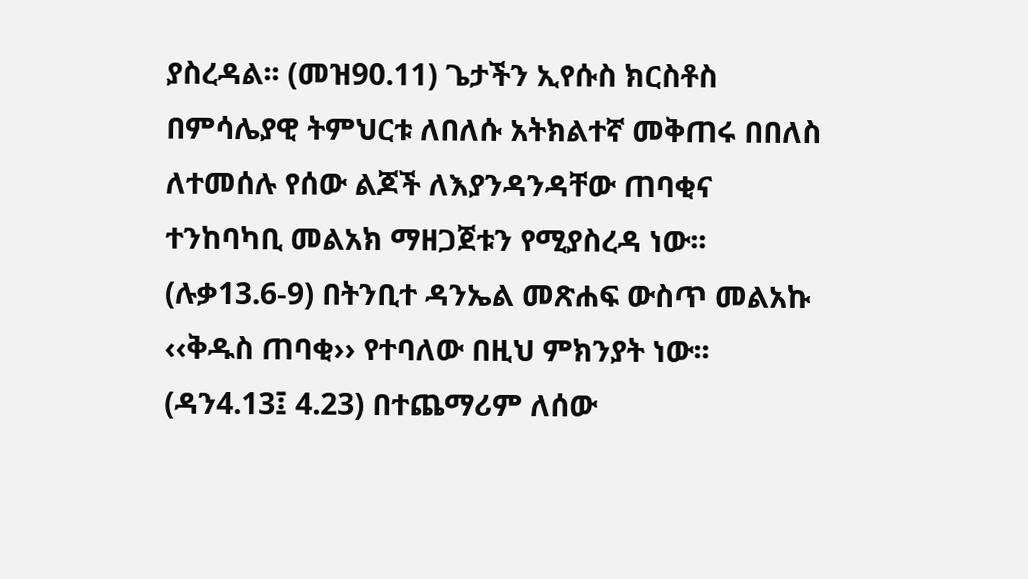ያስረዳል፡፡ (መዝ90.11) ጌታችን ኢየሱስ ክርስቶስ በምሳሌያዊ ትምህርቱ ለበለሱ አትክልተኛ መቅጠሩ በበለስ ለተመሰሉ የሰው ልጆች ለእያንዳንዳቸው ጠባቂና ተንከባካቢ መልአክ ማዘጋጀቱን የሚያስረዳ ነው፡፡ (ሉቃ13.6-9) በትንቢተ ዳንኤል መጽሐፍ ውስጥ መልአኩ ‹‹ቅዱስ ጠባቂ›› የተባለው በዚህ ምክንያት ነው፡፡ (ዳን4.13፤ 4.23) በተጨማሪም ለሰው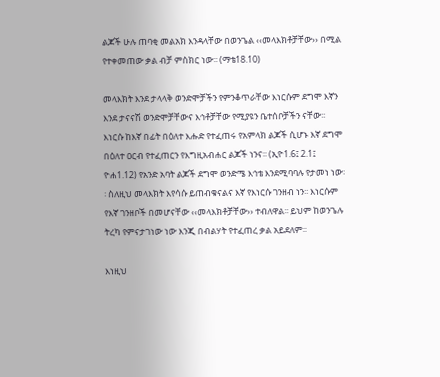ልጆች ሁሉ ጠባቂ መልአክ እንዳላቸው በወንጌል ‹‹መላእክቶቻቸው›› በሚል የተቀመጠው ቃል ብቻ ምስክር ነው፡፡ (ማቴ18.10)

መላእክት እንደ ታላላቅ ወንድሞቻችን የምንቆጥራቸው እነርሱም ደግሞ እኛን እንደ ታናናሽ ወንድሞቻቸውና እኅቶቻቸው የሚያዩን ቤተሰቦቻችን ናቸው፡፡ እነርሱ ከእኛ በፊት በዕለተ እሑድ የተፈጠሩ የአምላክ ልጆች ሲሆኑ እኛ ደግሞ በዕለተ ዐርብ የተፈጠርን የእግዚአብሐር ልጆች ነንና፡፡ (ኢዮ1.6፤ 2.1፤ ዮሐ1.12) የአንድ አባት ልጆች ደግሞ ወንድሜ እኅቴ እንደሚባባሉ የታመነ ነው፡፡ ስለዚህ መላእክት እየሳሱ ይጠብቁናልና እኛ የእነርሱ ገንዘብ ነን፡፡ እነርሱም የእኛ ገንዘቦች በመሆናቸው ‹‹መላእክቶቻቸው›› ተብለዋል፡፡ ይህም ከወንጌሉ ትረካ የምናታገነው ነው እንጂ በብልሃት የተፈጠረ ቃል አይደለም፡፡

እነዚህ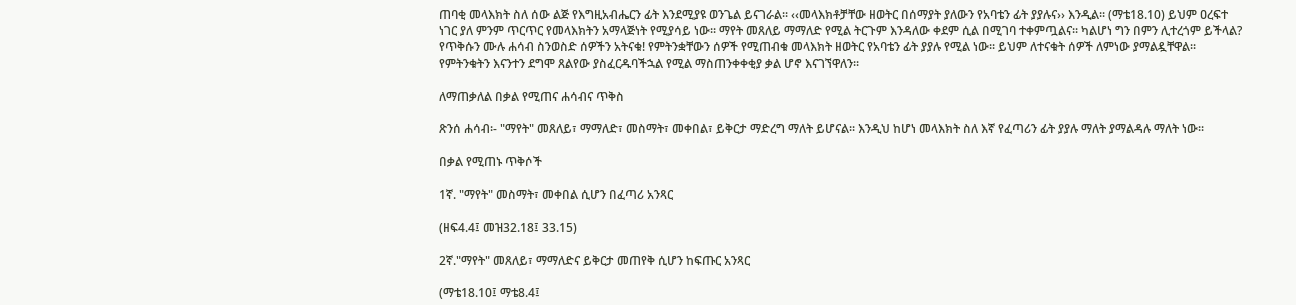ጠባቂ መላእክት ስለ ሰው ልጅ የእግዚአብሔርን ፊት እንደሚያዩ ወንጌል ይናገራል፡፡ ‹‹መላእክቶቻቸው ዘወትር በሰማያት ያለውን የአባቴን ፊት ያያሉና›› እንዲል፡፡ (ማቴ18.10) ይህም ዐረፍተ ነገር ያለ ምንም ጥርጥር የመላእክትን አማላጅነት የሚያሳይ ነው፡፡ ማየት መጸለይ ማማለድ የሚል ትርጉም እንዳለው ቀደም ሲል በሚገባ ተቀምጧልና፡፡ ካልሆነ ግን በምን ሊተረጎም ይችላል? የጥቅሱን ሙሉ ሐሳብ ስንወስድ ሰዎችን አትናቁ! የምትንቋቸውን ሰዎች የሚጠብቁ መላእክት ዘወትር የአባቴን ፊት ያያሉ የሚል ነው፡፡ ይህም ለተናቁት ሰዎች ለምነው ያማልዷቸዋል፡፡ የምትንቁትን እናንተን ደግሞ ጸልየው ያስፈርዱባችኋል የሚል ማስጠንቀቀቂያ ቃል ሆኖ እናገኘዋለን፡፡

ለማጠቃለል በቃል የሚጠና ሐሳብና ጥቅስ

ጽንሰ ሐሳብ፡- "ማየት" መጸለይ፣ ማማለድ፣ መስማት፣ መቀበል፣ ይቅርታ ማድረግ ማለት ይሆናል፡፡ እንዲህ ከሆነ መላእክት ስለ እኛ የፈጣሪን ፊት ያያሉ ማለት ያማልዳሉ ማለት ነው፡፡

በቃል የሚጠኑ ጥቅሶች

1ኛ. "ማየት" መስማት፣ መቀበል ሲሆን በፈጣሪ አንጻር

(ዘፍ4.4፤ መዝ32.18፤ 33.15)

2ኛ."ማየት" መጸለይ፣ ማማለድና ይቅርታ መጠየቅ ሲሆን ከፍጡር አንጻር

(ማቴ18.10፤ ማቴ8.4፤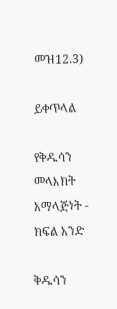መዝ12.3)

ይቀጥላል

የቅዱሳን መላእክት አማላጅነት - ክፍል አንድ

ቅዱሳን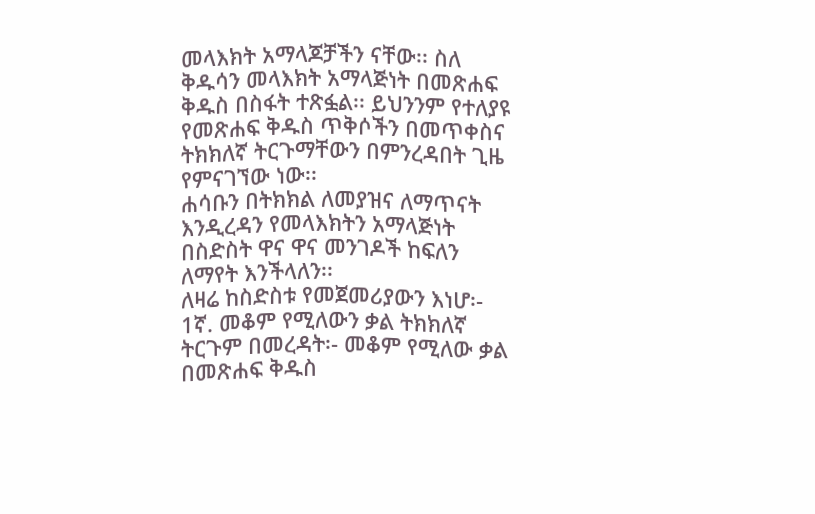መላእክት አማላጆቻችን ናቸው፡፡ ስለ ቅዱሳን መላእክት አማላጅነት በመጽሐፍ ቅዱስ በስፋት ተጽፏል፡፡ ይህንንም የተለያዩ የመጽሐፍ ቅዱስ ጥቅሶችን በመጥቀስና ትክክለኛ ትርጉማቸውን በምንረዳበት ጊዜ የምናገኘው ነው፡፡
ሐሳቡን በትክክል ለመያዝና ለማጥናት እንዲረዳን የመላእክትን አማላጅነት በስድስት ዋና ዋና መንገዶች ከፍለን ለማየት እንችላለን፡፡
ለዛሬ ከስድስቱ የመጀመሪያውን እነሆ፡-
1ኛ. መቆም የሚለውን ቃል ትክክለኛ ትርጉም በመረዳት፡- መቆም የሚለው ቃል በመጽሐፍ ቅዱስ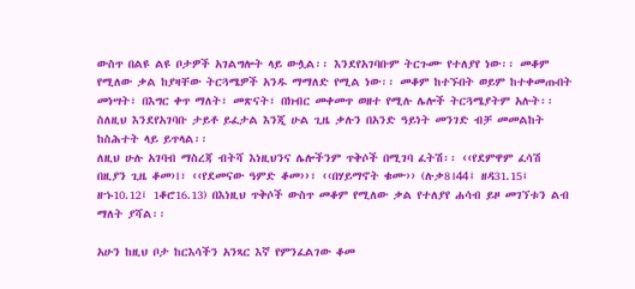ውስጥ በልዩ ልዩ ቦታዎች አገልግሎት ላይ ውሏል፡፡ እንደየአገባቡም ትርጉሙ የተለያየ ነው፡፡ መቆም የሚለው ቃል ከያዛቸው ትርጓሜዎች አንዱ ማማለድ የሚል ነው፡፡ መቆም ከተኙበት ወይም ከተቀመጡበት መነሣት፣ በእግር ቀጥ ማለት፣ መጽናት፣ በክብር መቀመጥ ወዘተ የሚሉ ሌሎች ትርጓሜያትም አሉት፡፡ ስለዚህ እንደየአገባቡ ታይቶ ይፈታል እንጂ ሁል ጊዜ ቃሉን በአንድ ዓይነት መንገድ ብቻ መመልከት ከስሕተት ላይ ይጥላል፡፡
ለዚህ ሁሉ አገባብ ማስረጃ ብትሻ እነዚህንና ሌሎችንም ጥቅሶች በሚገባ ፈትሽ፡፡ ‹‹የደምዋም ፈሳሽ በዚያን ጊዜ ቆመ›।፣ ‹‹የደመናው ዓምድ ቆመ››፣ ‹‹በሃይማኖት ቁሙ›› (ሉቃ8।44፤ ዘዳ31.15፤ ዘኁ10.12፤ 1ቆሮ16.13) በእነዚህ ጥቅሶች ውስጥ መቆም የሚለው ቃል የተለያየ ሐሳብ ይዞ መገኘቱን ልብ ማለት ያሻል፡፡

አሁን ከዚህ ቦታ ከርእሳችን አንጻር እኛ የምንፈልገው ቆመ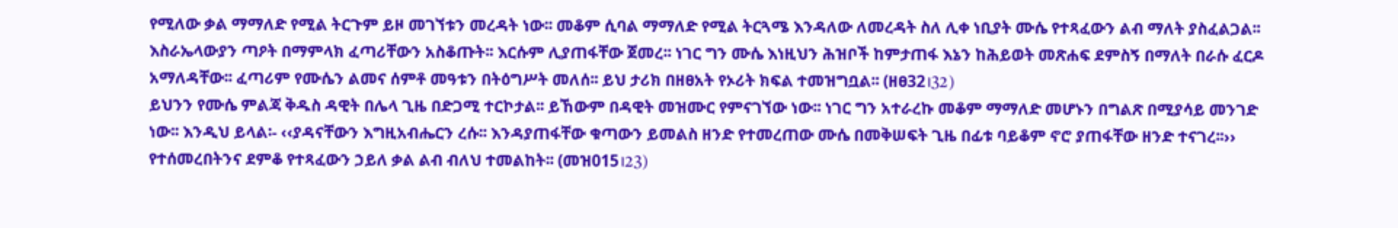የሚለው ቃል ማማለድ የሚል ትርጉም ይዞ መገኘቱን መረዳት ነው፡፡ መቆም ሲባል ማማለድ የሚል ትርጓሜ እንዳለው ለመረዳት ስለ ሊቀ ነቢያት ሙሴ የተጻፈውን ልብ ማለት ያስፈልጋል፡፡ እስራኤላውያን ጣዖት በማምላክ ፈጣሪቸውን አስቆጡት፡፡ እርሱም ሊያጠፋቸው ጀመረ፡፡ ነገር ግን ሙሴ እነዚህን ሕዝቦች ከምታጠፋ እኔን ከሕይወት መጽሐፍ ደምስኝ በማለት በራሱ ፈርዶ አማለዳቸው፡፡ ፈጣሪም የሙሴን ልመና ሰምቶ መዓቱን በትዕግሥት መለሰ፡፡ ይህ ታሪክ በዘፀአት የኦሪት ክፍል ተመዝግቧል፡፡ (ዘፀ32।32)
ይህንን የሙሴ ምልጃ ቅዱስ ዳዊት በሌላ ጊዜ በድጋሚ ተርኮታል፡፡ ይኸውም በዳዊት መዝሙር የምናገኘው ነው፡፡ ነገር ግን አተራረኩ መቆም ማማለድ መሆኑን በግልጽ በሚያሳይ መንገድ ነው፡፡ እንዲህ ይላል፡- ‹‹ያዳናቸውን እግዚአብሔርን ረሱ፡፡ እንዳያጠፋቸው ቁጣውን ይመልስ ዘንድ የተመረጠው ሙሴ በመቅሠፍት ጊዜ በፊቱ ባይቆም ኖሮ ያጠፋቸው ዘንድ ተናገረ፡፡›› የተሰመረበትንና ደምቆ የተጻፈውን ኃይለ ቃል ልብ ብለህ ተመልከት፡፡ (መዝ015।23)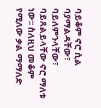ባይቆም ኖሮ ሲል ባያማልዳቸው፣ ባይለምንላቸው፣ ባይጸልይላቸው ኖሮ ማለቱ ነው፡፡ ስለዚህ መቆም የሚለው ቃል ማማለድ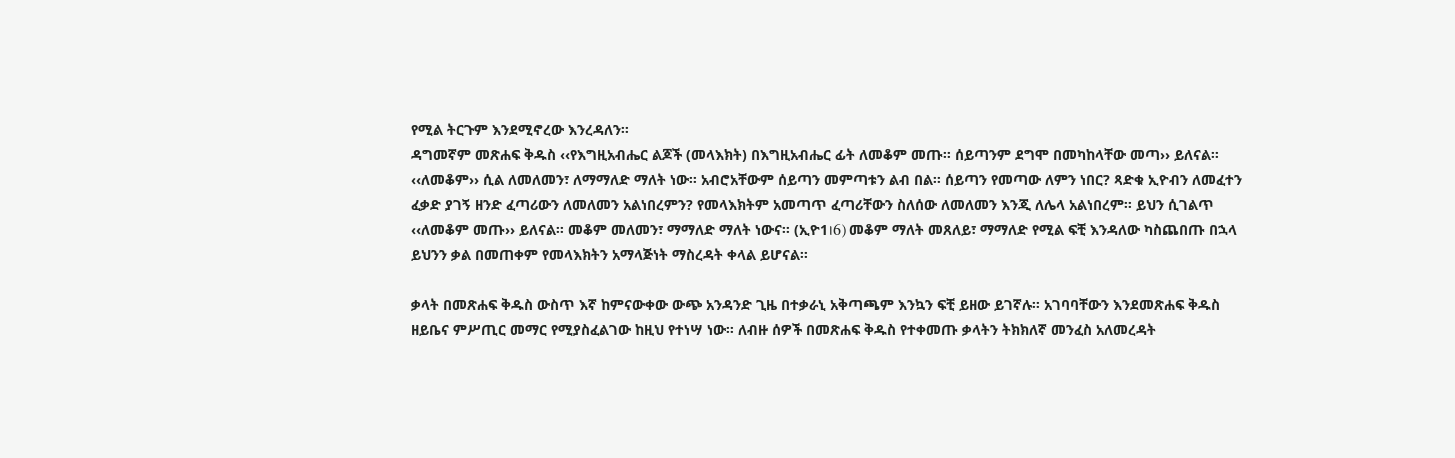የሚል ትርጉም እንደሚኖረው እንረዳለን፡፡
ዳግመኛም መጽሐፍ ቅዱስ ‹‹የእግዚአብሔር ልጆች (መላእክት) በእግዚአብሔር ፊት ለመቆም መጡ፡፡ ሰይጣንም ደግሞ በመካከላቸው መጣ›› ይለናል፡፡ ‹‹ለመቆም›› ሲል ለመለመን፣ ለማማለድ ማለት ነው፡፡ አብሮአቸውም ሰይጣን መምጣቱን ልብ በል፡፡ ሰይጣን የመጣው ለምን ነበር? ጻድቁ ኢዮብን ለመፈተን ፈቃድ ያገኝ ዘንድ ፈጣሪውን ለመለመን አልነበረምን? የመላእክትም አመጣጥ ፈጣሪቸውን ስለሰው ለመለመን እንጂ ለሌላ አልነበረም፡፡ ይህን ሲገልጥ ‹‹ለመቆም መጡ›› ይለናል፡፡ መቆም መለመን፣ ማማለድ ማለት ነውና፡፡ (ኢዮ1।6) መቆም ማለት መጸለይ፣ ማማለድ የሚል ፍቺ እንዳለው ካስጨበጡ በኋላ ይህንን ቃል በመጠቀም የመላእክትን አማላጅነት ማስረዳት ቀላል ይሆናል፡፡

ቃላት በመጽሐፍ ቅዱስ ውስጥ እኛ ከምናውቀው ውጭ አንዳንድ ጊዜ በተቃራኒ አቅጣጫም እንኳን ፍቺ ይዘው ይገኛሉ፡፡ አገባባቸውን እንደመጽሐፍ ቅዱስ ዘይቤና ምሥጢር መማር የሚያስፈልገው ከዚህ የተነሣ ነው፡፡ ለብዙ ሰዎች በመጽሐፍ ቅዱስ የተቀመጡ ቃላትን ትክክለኛ መንፈስ አለመረዳት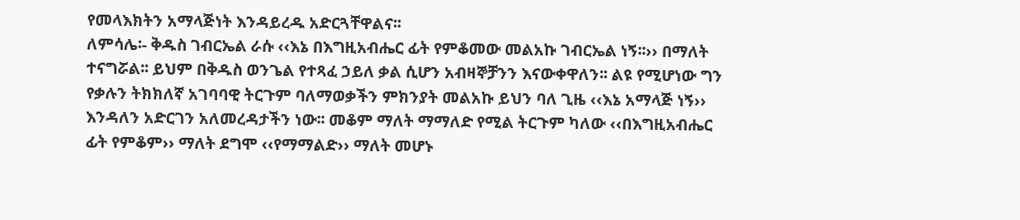የመላእክትን አማላጅነት እንዳይረዱ አድርጓቸዋልና፡፡
ለምሳሌ፡- ቅዱስ ገብርኤል ራሱ ‹‹እኔ በእግዚአብሔር ፊት የምቆመው መልአኩ ገብርኤል ነኝ፡፡›› በማለት ተናግሯል፡፡ ይህም በቅዱስ ወንጌል የተጻፈ ኃይለ ቃል ሲሆን አብዛኞቻንን እናውቀዋለን፡፡ ልዩ የሚሆነው ግን የቃሉን ትክክለኛ አገባባዊ ትርጉም ባለማወቃችን ምክንያት መልአኩ ይህን ባለ ጊዜ ‹‹እኔ አማላጅ ነኝ›› እንዳለን አድርገን አለመረዳታችን ነው፡፡ መቆም ማለት ማማለድ የሚል ትርጉም ካለው ‹‹በእግዚአብሔር ፊት የምቆም›› ማለት ደግሞ ‹‹የማማልድ›› ማለት መሆኑ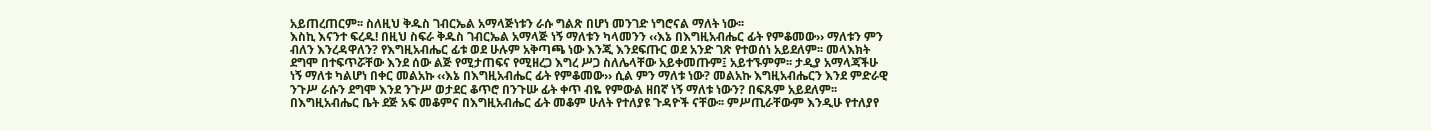አይጠረጠርም፡፡ ስለዚህ ቅዱስ ገብርኤል አማላጅነቱን ራሱ ግልጽ በሆነ መንገድ ነግሮናል ማለት ነው፡፡
እስኪ እናንተ ፍረዱ! በዚህ ስፍራ ቅዱስ ገብርኤል አማላጅ ነኝ ማለቱን ካላመንን ‹‹እኔ በእግዚአብሔር ፊት የምቆመው›› ማለቱን ምን ብለን እንረዳዋለን? የእግዚአብሔር ፊቱ ወደ ሁሉም አቅጣጫ ነው እንጂ እንደፍጡር ወደ አንድ ገጽ የተወሰነ አይደለም፡፡ መላእክት ደግሞ በተፍጥሯቸው እንደ ሰው ልጅ የሚታጠፍና የሚዘረጋ እግረ ሥጋ ስለሌላቸው አይቀመጡም፤ አይተኙምም፡፡ ታዲያ አማላጃችሁ ነኝ ማለቱ ካልሆነ በቀር መልአኩ ‹‹እኔ በእግዚአብሔር ፊት የምቆመው›› ሲል ምን ማለቱ ነው? መልአኩ እግዚአብሔርን እንደ ምድራዊ ንጉሥ ራሱን ደግሞ እንደ ንጉሥ ወታደር ቆጥሮ በንጉሡ ፊት ቀጥ ብዬ የምውል ዘበኛ ነኝ ማለቱ ነውን? በፍጹም አይደለም፡፡ በእግዚአብሔር ቤት ደጅ አፍ መቆምና በእግዚአብሔር ፊት መቆም ሁለት የተለያዩ ጉዳዮች ናቸው፡፡ ምሥጢራቸውም እንዲሁ የተለያየ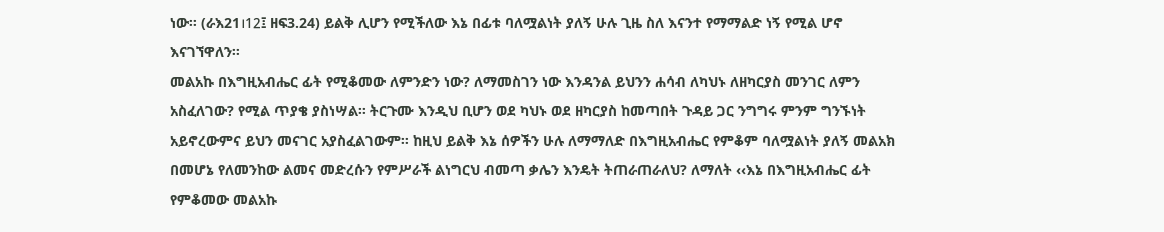ነው፡፡ (ራእ21।12፤ ዘፍ3.24) ይልቅ ሊሆን የሚችለው እኔ በፊቱ ባለሟልነት ያለኝ ሁሉ ጊዜ ስለ እናንተ የማማልድ ነኝ የሚል ሆኖ እናገኘዋለን፡፡
መልአኩ በእግዚአብሔር ፊት የሚቆመው ለምንድን ነው? ለማመስገን ነው እንዳንል ይህንን ሐሳብ ለካህኑ ለዘካርያስ መንገር ለምን አስፈለገው? የሚል ጥያቄ ያስነሣል፡፡ ትርጉሙ እንዲህ ቢሆን ወደ ካህኑ ወደ ዘካርያስ ከመጣበት ጉዳይ ጋር ንግግሩ ምንም ግንኙነት አይኖረውምና ይህን መናገር አያስፈልገውም፡፡ ከዚህ ይልቅ እኔ ሰዎችን ሁሉ ለማማለድ በእግዚአብሔር የምቆም ባለሟልነት ያለኝ መልአክ በመሆኔ የለመንከው ልመና መድረሱን የምሥራች ልነግርህ ብመጣ ቃሌን እንዴት ትጠራጠራለህ? ለማለት ‹‹እኔ በእግዚአብሔር ፊት የምቆመው መልአኩ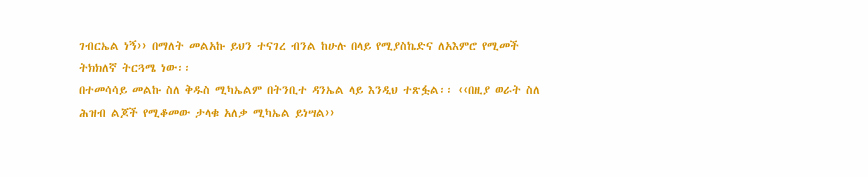ገብርኤል ነኝ›› በማለት መልአኩ ይህን ተናገረ ብንል ከሁሉ በላይ የሚያስኬድና ለአእምሮ የሚመች ትክክለኛ ትርጓሜ ነው፡፡
በተመሳሳይ መልኩ ስለ ቅዱስ ሚካኤልም በትንቢተ ዳንኤል ላይ እንዲህ ተጽፏል፡፡ ‹‹በዚያ ወራት ስለ ሕዝብ ልጆች የሚቆመው ታላቁ አለቃ ሚካኤል ይነሣል››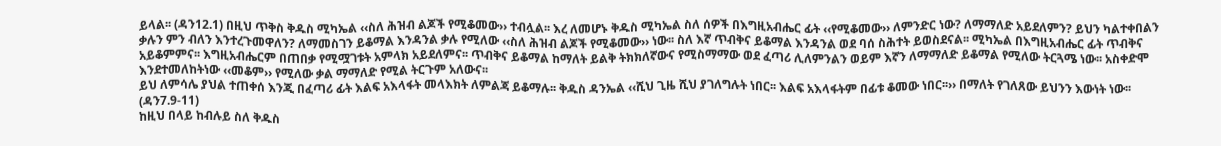ይላል፡፡ (ዳን12.1) በዚህ ጥቅስ ቅዱስ ሚካኤል ‹‹ስለ ሕዝብ ልጆች የሚቆመው›› ተብሏል፡፡ እረ ለመሆኑ ቅዱስ ሚካኤል ስለ ሰዎች በእግዚአብሔር ፊት ‹‹የሚቆመው›› ለምንድር ነው? ለማማለድ አይደለምን? ይህን ካልተቀበልን ቃሉን ምን ብለን እንተረጉመዋለን? ለማመስገን ይቆማል እንዳንል ቃሉ የሚለው ‹‹ስለ ሕዝብ ልጆች የሚቆመው›› ነው፡፡ ስለ እኛ ጥብቅና ይቆማል እንዳንል ወደ ባሰ ስሕተት ይወስደናል፡፡ ሚካኤል በእግዚአብሔር ፊት ጥብቅና አይቆምምና፡፡ እግዚአብሔርም በጠበቃ የሚሟገቱት አምላክ አይደለምና፡፡ ጥብቅና ይቆማል ከማለት ይልቅ ትክክለኛውና የሚስማማው ወደ ፈጣሪ ሊለምንልን ወይም እኛን ለማማለድ ይቆማል የሚለው ትርጓሜ ነው፡፡ አስቀድሞ እንደተመለከትነው ‹‹መቆም›› የሚለው ቃል ማማለድ የሚል ትርጉም አለውና፡፡
ይህ ለምሳሌ ያህል ተጠቀሰ እንጂ በፈጣሪ ፊት እልፍ አእላፋት መላእክት ለምልጃ ይቆማሉ፡፡ ቅዱስ ዳንኤል ‹‹ሺህ ጊዜ ሺህ ያገለግሉት ነበር፡፡ እልፍ አእላፋትም በፊቱ ቆመው ነበር፡፡›› በማለት የገለጸው ይህንን እውነት ነው፡፡ (ዳን7.9-11)
ከዚህ በላይ ከብሉይ ስለ ቅዱስ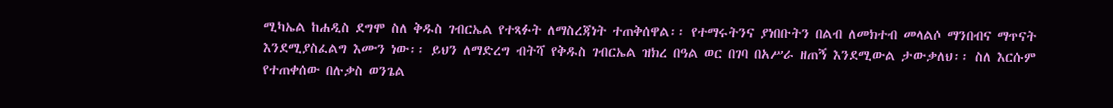ሚካኤል ከሐዲስ ደግሞ ስለ ቅዱስ ገብርኤል የተጻፉት ለማስረጃነት ተጠቅሰዋል፡፡ የተማሩትንና ያነበቡትን በልብ ለመክተብ መላልሶ ማንበብና ማጥናት እንደሚያስፈልግ እሙን ነው፡፡ ይህን ለማድረግ ብትሻ የቅዱስ ገብርኤል ዝክረ በዓል ወር በገባ በአሥራ ዘጠኝ እንደሚውል ታውቃለህ፡፡ ስለ እርሱም የተጠቀሰው በሉቃስ ወንጌል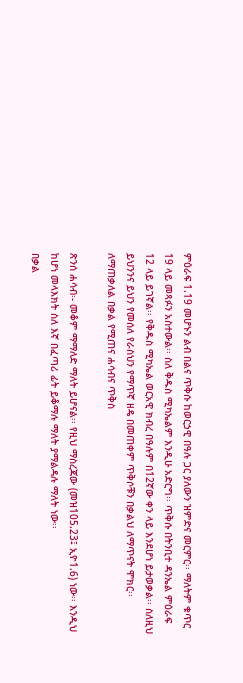ምዕራፍ 1.19 መሆኑን ልብ በልና ጥቅሱ ከወርኃዊ በዓሉ ጋር ያለውን ዝምድና መርምር፡፡ ማለትም ቁጥር 19 ላይ መጻፉን አስተውል፡፡ ስለ ቅዱስ ሚካኤልም እንዲሁ አድርግ፡፡ ጥቅሱ በትንቢተ ዳንኤል ምዕራፍ 12 ላይ ይገኛል፡፡ የቅዱስ ሚካኤል ወርአዊ ክብረ በዓሉም በ12ኛው ቀን ላይ እንደሆነ ይታወቃል፡፡ ስለዚህ ይህንንና ይህን የመሰለ የራስህን የማጥኛ ዘዴ በመጠቀም ጥቅሶቹን በቃልህ ለማጥናት ሞክር፡፡
ለማጠቃለል በቃል የሚጠና ሐሳብና ጥቅስ

ጽንሰ ሐሳብ፡- መቆም ማማለድ ማለት ይሆናል፡፡ የዚህ ማስረጃው (መዝ105.23፤ ኢዮ1.6) ነው፡፡ እንዲህ ከሆነ መላእክት ስለ እኛ በፈጣሪ ፊት ይቆማሉ ማለት ያማልዳሉ ማለት ነው፡፡
በቃል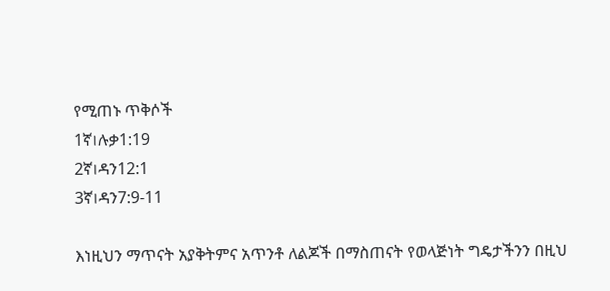የሚጠኑ ጥቅሶች
1ኛ।ሉቃ1:19
2ኛ।ዳን12:1
3ኛ।ዳን7:9-11

እነዚህን ማጥናት አያቅትምና አጥንቶ ለልጆች በማስጠናት የወላጅነት ግዴታችንን በዚህ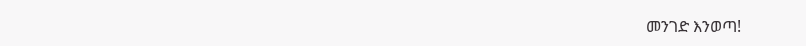መንገድ እንወጣ!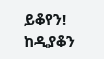ይቆየን!
ከዲያቆን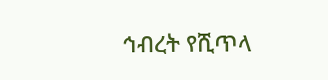ኅብረት የሺጥላ